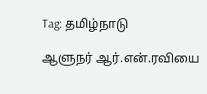Tag: தமிழ்நாடு

ஆளுநர் ஆர்.என்.ரவியை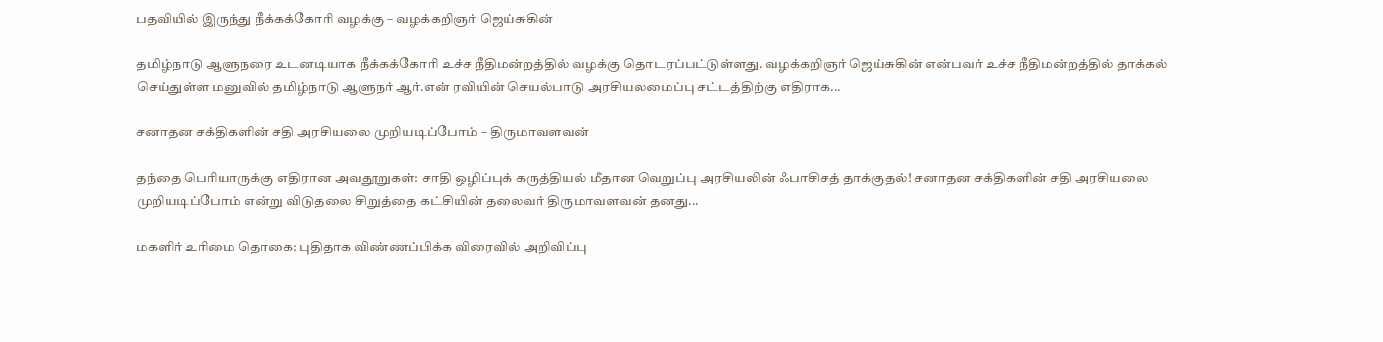பதவியில் இருந்து நீக்கக்கோரி வழக்கு – வழக்கறிஞர் ஜெய்சுகின்

தமிழ்நாடு ஆளுநரை உடனடியாக நீக்கக்கோரி உச்ச நீதிமன்றத்தில் வழக்கு தொடரப்பட்டுள்ளது. வழக்கறிஞர் ஜெய்சுகின் என்பவர் உச்ச நீதிமன்றத்தில் தாக்கல் செய்துள்ள மனுவில் தமிழ்நாடு ஆளுநர் ஆர்.என் ரவியின் செயல்பாடு அரசியலமைப்பு சட்டத்திற்கு எதிராக...

சனாதன சக்திகளின் சதி அரசியலை முறியடிப்போம் – திருமாவளவன்

தந்தை பெரியாருக்கு எதிரான அவதூறுகள்: சாதி ஒழிப்புக் கருத்தியல் மீதான வெறுப்பு அரசியலின் ஃபாசிசத் தாக்குதல்! சனாதன சக்திகளின் சதி அரசியலை முறியடிப்போம் என்று விடுதலை சிறுத்தை கட்சியின் தலைவர் திருமாவளவன் தனது...

மகளிர் உரிமை தொகை: புதிதாக விண்ணப்பிக்க விரைவில் அறிவிப்பு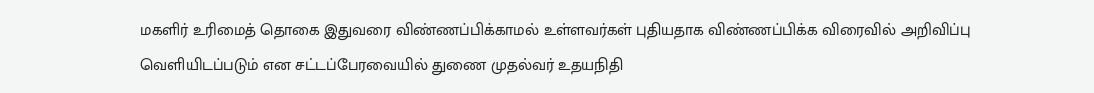மகளிர் உரிமைத் தொகை இதுவரை விண்ணப்பிக்காமல் உள்ளவர்கள் புதியதாக விண்ணப்பிக்க விரைவில் அறிவிப்பு வெளியிடப்படும் என சட்டப்பேரவையில் துணை முதல்வர் உதயநிதி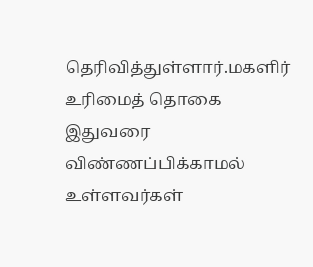தெரிவித்துள்ளார்.மகளிர் உரிமைத் தொகை இதுவரை விண்ணப்பிக்காமல் உள்ளவர்கள்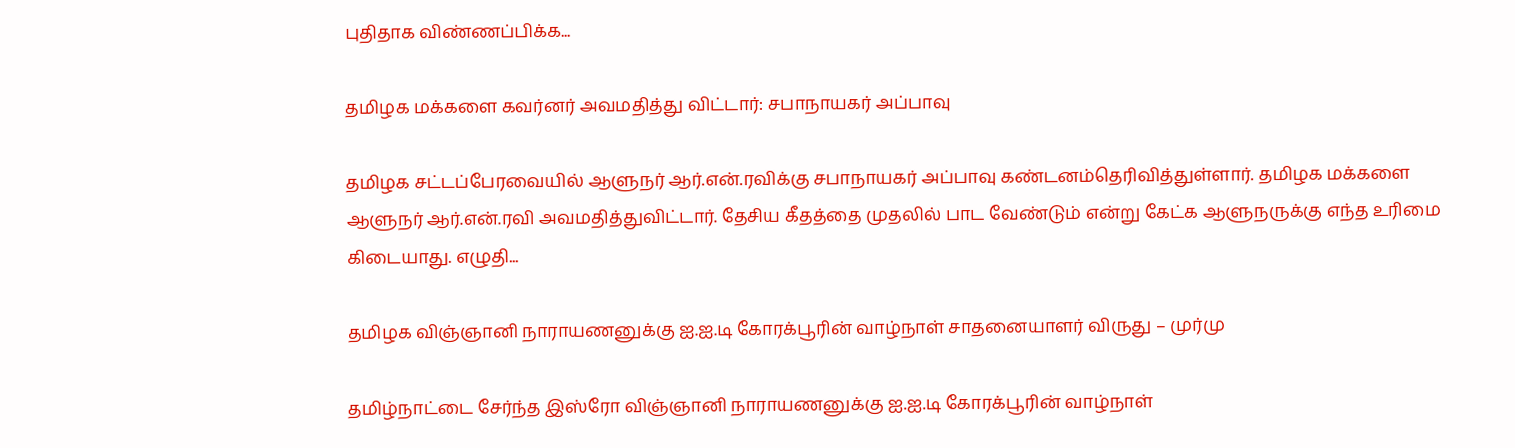புதிதாக விண்ணப்பிக்க...

தமிழக மக்களை கவர்னர் அவமதித்து விட்டார்: சபாநாயகர் அப்பாவு

தமிழக சட்டப்பேரவையில் ஆளுநர் ஆர்.என்.ரவிக்கு சபாநாயகர் அப்பாவு கண்டனம்தெரிவித்துள்ளார். தமிழக மக்களை ஆளுநர் ஆர்.என்.ரவி அவமதித்துவிட்டார். தேசிய கீதத்தை முதலில் பாட வேண்டும் என்று கேட்க ஆளுநருக்கு எந்த உரிமை கிடையாது. எழுதி...

தமிழக விஞ்ஞானி நாராயணனுக்கு ஐ.ஐ.டி கோரக்பூரின் வாழ்நாள் சாதனையாளர் விருது – முர்மு

தமிழ்நாட்டை சேர்ந்த இஸ்ரோ விஞ்ஞானி நாராயணனுக்கு ஐ.ஐ.டி கோரக்பூரின் வாழ்நாள்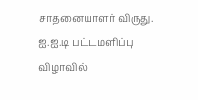சாதனையாளர் விருது. ஐ.ஐ.டி பட்டமளிப்பு விழாவில்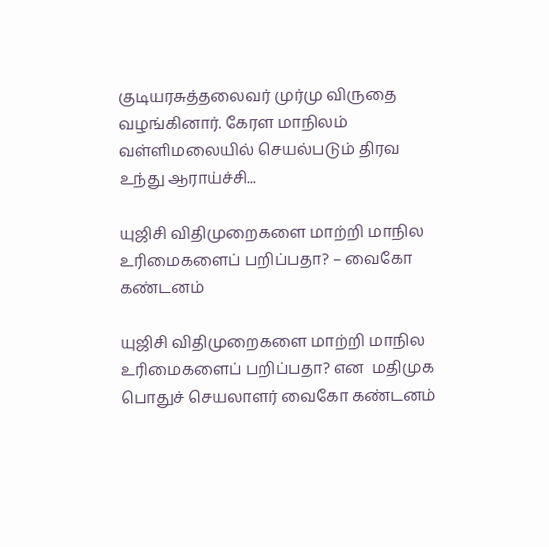குடியரசுத்தலைவர் முர்மு விருதை வழங்கினார். கேரள மாநிலம் வள்ளிமலையில் செயல்படும் திரவ உந்து ஆராய்ச்சி...

யுஜிசி விதிமுறைகளை மாற்றி மாநில உரிமைகளைப் பறிப்பதா? – வைகோ கண்டனம்

யுஜிசி விதிமுறைகளை மாற்றி மாநில உரிமைகளைப் பறிப்பதா? என  மதிமுக பொதுச் செயலாளர் வைகோ கண்டனம்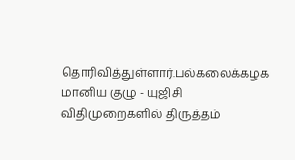தொரிவித்துள்ளார்.பல்கலைக்கழக மானிய குழு - யுஜிசி விதிமுறைகளில் திருத்தம்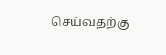செய்வதற்கு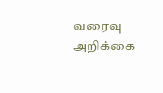வரைவு அறிக்கை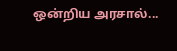ஒன்றிய அரசால்...